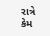રાત્રે કેમ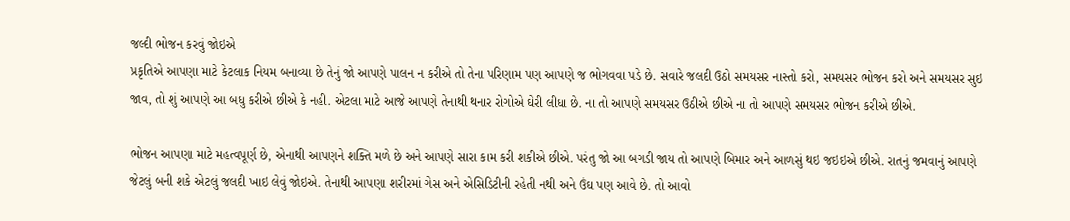જલ્દી ભોજન કરવું જોઇએ
પ્રકૃતિએ આપણા માટે કેટલાક નિયમ બનાવ્યા છે તેનું જો આપણે પાલન ન કરીએ તો તેના પરિણામ પણ આપણે જ ભોગવવા પડે છે. સવારે જલદી ઉઠો સમયસર નાસ્તો કરો, સમયસર ભોજન કરો અને સમયસર સુઇ જાવ, તો શું આપણે આ બધુ કરીએ છીએ કે નહી. એટલા માટે આજે આપણે તેનાથી થનાર રોગોએ ઘેરી લીધા છે. ના તો આપણે સમયસર ઉઠીએ છીએ ના તો આપણે સમયસર ભોજન કરીએ છીએ.

ભોજન આપણા માટે મહત્વપૂર્ણ છે, એનાથી આપણને શક્તિ મળે છે અને આપણે સારા કામ કરી શકીએ છીએ. પરંતુ જો આ બગડી જાય તો આપણે બિમાર અને આળસું થઇ જઇઇએ છીએ. રાતનું જમવાનું આપણે જેટલું બની શકે એટલું જલદી ખાઇ લેવું જોઇએ. તેનાથી આપણા શરીરમાં ગેસ અને એસિડિટીની રહેતી નથી અને ઉંઘ પણ આવે છે. તો આવો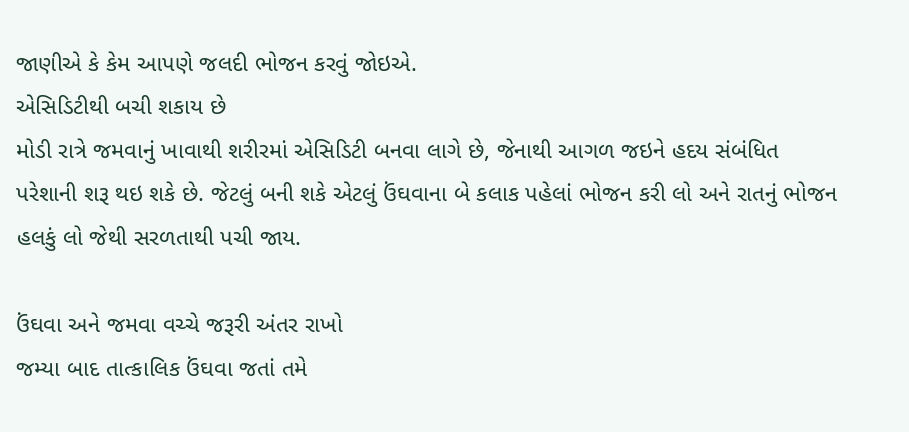જાણીએ કે કેમ આપણે જલદી ભોજન કરવું જોઇએ.
એસિડિટીથી બચી શકાય છે
મોડી રાત્રે જમવાનું ખાવાથી શરીરમાં એસિડિટી બનવા લાગે છે, જેનાથી આગળ જઇને હદય સંબંધિત પરેશાની શરૂ થઇ શકે છે. જેટલું બની શકે એટલું ઉંઘવાના બે કલાક પહેલાં ભોજન કરી લો અને રાતનું ભોજન હલકું લો જેથી સરળતાથી પચી જાય.

ઉંઘવા અને જમવા વચ્ચે જરૂરી અંતર રાખો
જમ્યા બાદ તાત્કાલિક ઉંઘવા જતાં તમે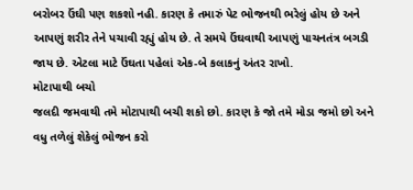બરોબર ઉંઘી પણ શકશો નહી. કારણ કે તમારું પેટ ભોજનથી ભરેલું હોય છે અને આપણું શરીર તેને પચાવી રહ્યું હોય છે. તે સમયે ઉંઘવાથી આપણું પાચનતંત્ર બગડી જાય છે. એટલા માટે ઉંઘતા પહેલાં એક-બે કલાકનું અંતર રાખો.
મોટાપાથી બચો
જલદી જમવાથી તમે મોટાપાથી બચી શકો છો. કારણ કે જો તમે મોડા જમો છો અને વધુ તળેલું શેકેલું ભોજન કરો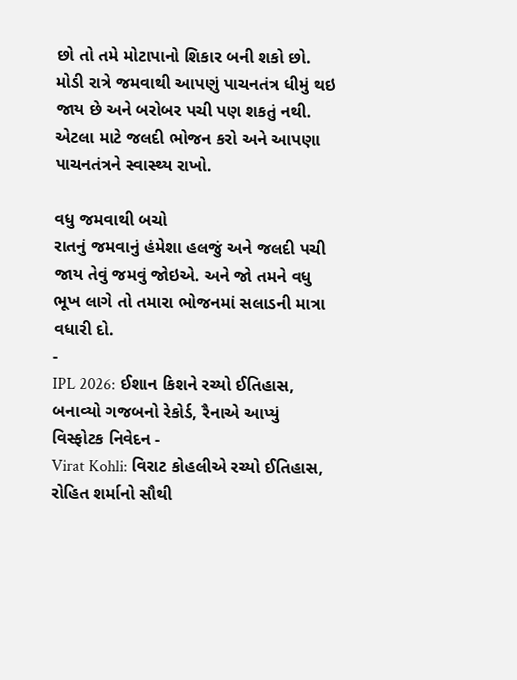છો તો તમે મોટાપાનો શિકાર બની શકો છો. મોડી રાત્રે જમવાથી આપણું પાચનતંત્ર ધીમું થઇ જાય છે અને બરોબર પચી પણ શકતું નથી. એટલા માટે જલદી ભોજન કરો અને આપણા પાચનતંત્રને સ્વાસ્થ્ય રાખો.

વધુ જમવાથી બચો
રાતનું જમવાનું હંમેશા હલજું અને જલદી પચી જાય તેવું જમવું જોઇએ. અને જો તમને વધુ ભૂખ લાગે તો તમારા ભોજનમાં સલાડની માત્રા વધારી દો.
-
IPL 2026: ઈશાન કિશને રચ્યો ઈતિહાસ, બનાવ્યો ગજબનો રેકોર્ડ, રૈનાએ આપ્યું વિસ્ફોટક નિવેદન -
Virat Kohli: વિરાટ કોહલીએ રચ્યો ઈતિહાસ, રોહિત શર્માનો સૌથી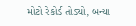મોટો રેકોર્ડ તોડ્યો, બન્યા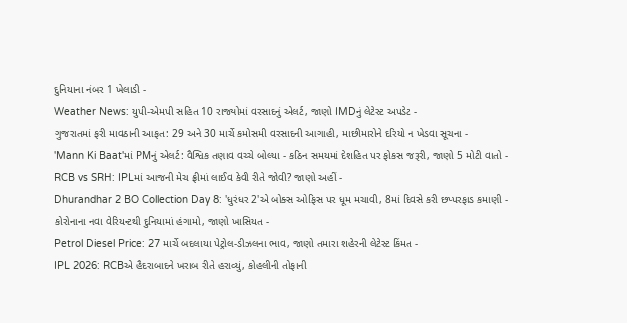દુનિયાના નંબર 1 ખેલાડી -
Weather News: યુપી-એમપી સહિત 10 રાજ્યોમાં વરસાદનું એલર્ટ, જાણો IMDનું લેટેસ્ટ અપડેટ -
ગુજરાતમાં ફરી માવઠાની આફત: 29 અને 30 માર્ચે કમોસમી વરસાદની આગાહી, માછીમારોને દરિયો ન ખેડવા સૂચના -
'Mann Ki Baat'માં PMનું એલર્ટ: વૈશ્વિક તણાવ વચ્ચે બોલ્યા - કઠિન સમયમાં દેશહિત પર ફોકસ જરૂરી, જાણો 5 મોટી વાતો -
RCB vs SRH: IPLમાં આજની મેચ ફ્રીમાં લાઈવ કેવી રીતે જોવી? જાણો અહીં -
Dhurandhar 2 BO Collection Day 8: 'ધુરંધર 2'એ બોક્સ ઓફિસ પર ધૂમ મચાવી, 8માં દિવસે કરી છપ્પરફાડ કમાણી -
કોરોનાના નવા વેરિયન્ટથી દુનિયામાં હંગામો, જાણો ખાસિયત -
Petrol Diesel Price: 27 માર્ચે બદલાયા પેટ્રોલ-ડીઝલના ભાવ, જાણો તમારા શહેરની લેટેસ્ટ કિંમત -
IPL 2026: RCBએ હૈદરાબાદને ખરાબ રીતે હરાવ્યું, કોહલીની તોફાની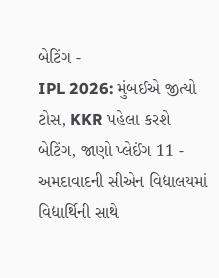બેટિંગ -
IPL 2026: મુંબઈએ જીત્યો ટોસ, KKR પહેલા કરશે બેટિંગ, જાણો પ્લેઈંગ 11 -
અમદાવાદની સીએન વિદ્યાલયમાં વિદ્યાર્થિની સાથે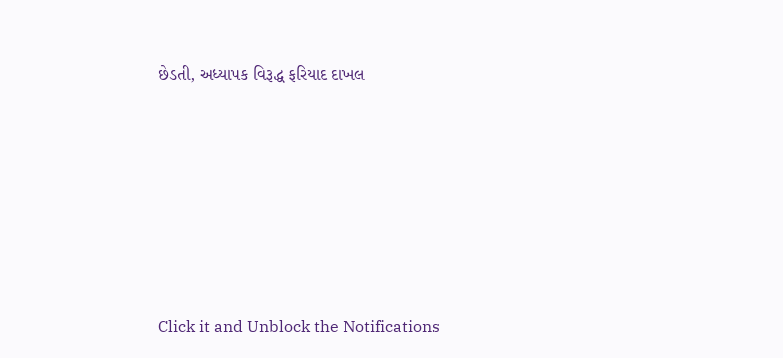છેડતી, અધ્યાપક વિરૂદ્ધ ફરિયાદ દાખલ








Click it and Unblock the Notifications